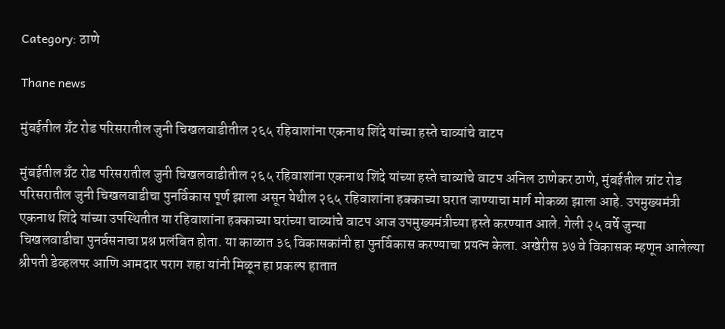Category: ठाणे

Thane news

मुंबईतील ग्रँट रोड परिसरातील जुनी चिखलवाडीतील २६५ रहिवाशांना एकनाथ शिंदे यांच्या हस्ते चाव्यांचे वाटप

मुंबईतील ग्रँट रोड परिसरातील जुनी चिखलवाडीतील २६५ रहिवाशांना एकनाथ शिंदे यांच्या हस्ते चाव्यांचे वाटप अनिल ठाणेकर ठाणे, मुंबईतील ग्रांट रोड परिसरातील जुनी चिखलवाडीचा पुनर्विकास पूर्ण झाला असून येथील २६५ रहिवाशांना हक्काच्या घरात जाण्याचा मार्ग मोकळा झाला आहे. उपमुख्यमंत्री एकनाथ शिंदे यांच्या उपस्थितीत या रहिवाशांना हक्काच्या घरांच्या चाव्यांचे वाटप आज उपमुख्यमंत्रीच्या हस्ते करण्यात आले. गेली २५ वर्षे जुन्या चिखलवाडीचा पुनर्वसनाचा प्रश्न प्रलंबित होता. या काळात ३६ विकासकांनी हा पुनर्विकास करण्याचा प्रयत्न केला. अखेरीस ३७ वे विकासक म्हणून आलेल्या श्रीपती डेव्हलपर आणि आमदार पराग शहा यांनी मिळून हा प्रकल्प हातात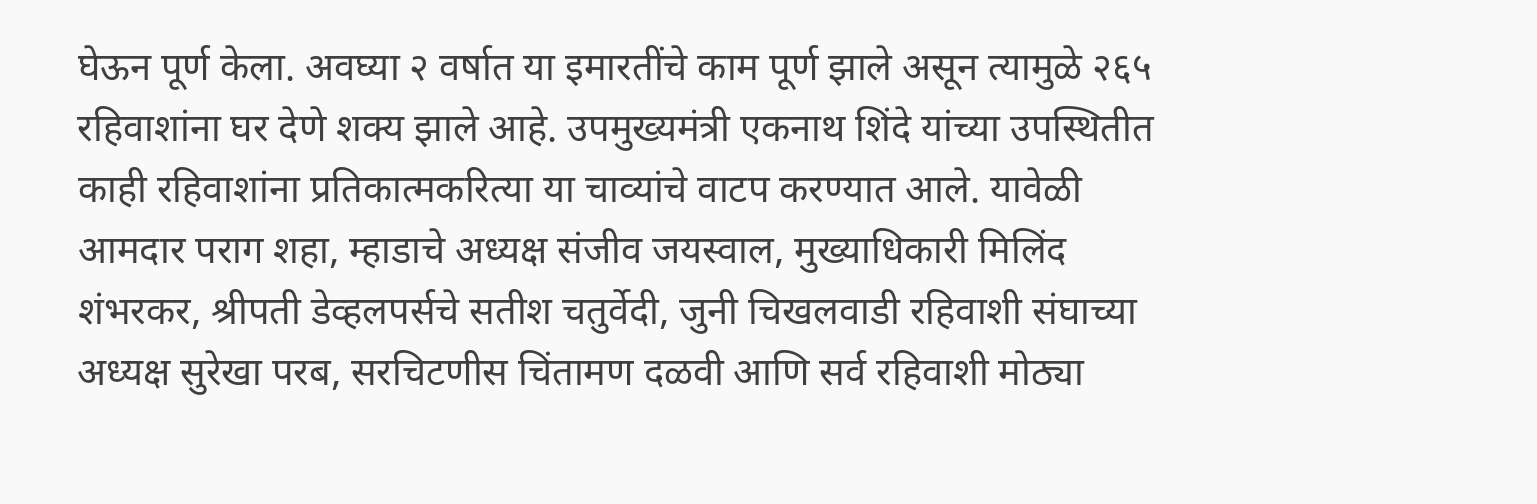घेऊन पूर्ण केला. अवघ्या २ वर्षात या इमारतींचे काम पूर्ण झाले असून त्यामुळे २६५ रहिवाशांना घर देणे शक्य झाले आहे. उपमुख्यमंत्री एकनाथ शिंदे यांच्या उपस्थितीत काही रहिवाशांना प्रतिकात्मकरित्या या चाव्यांचे वाटप करण्यात आले. यावेळी आमदार पराग शहा, म्हाडाचे अध्यक्ष संजीव जयस्वाल, मुख्याधिकारी मिलिंद शंभरकर, श्रीपती डेव्हलपर्सचे सतीश चतुर्वेदी, जुनी चिखलवाडी रहिवाशी संघाच्या अध्यक्ष सुरेखा परब, सरचिटणीस चिंतामण दळवी आणि सर्व रहिवाशी मोठ्या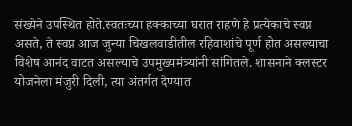संख्येने उपस्थित होते.स्वतःच्या हक्काच्या घरात राहणे हे प्रत्येकाचे स्वप्न असते, ते स्वप्न आज जुन्या चिखलवाडीतील रहिवाशांचे पूर्ण होत असल्याचा विशेष आनंद वाटत असल्याचे उपमुख्यमंत्र्यांनी सांगितले. शासनाने क्लस्टर योजनेला मंजुरी दिली, त्या अंतर्गत देण्यात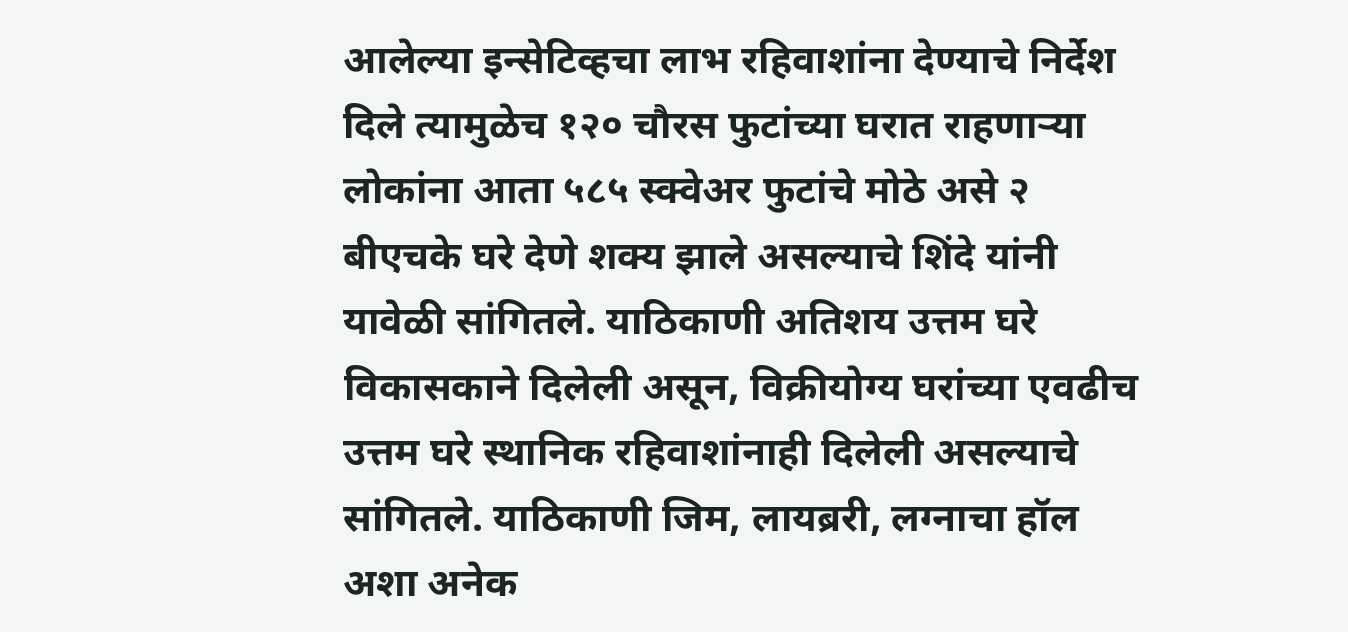आलेल्या इन्सेटिव्हचा लाभ रहिवाशांना देण्याचे निर्देश दिले त्यामुळेच १२० चौरस फुटांच्या घरात राहणाऱ्या लोकांना आता ५८५ स्क्वेअर फुटांचे मोठे असे २ बीएचके घरे देणे शक्य झाले असल्याचे शिंदे यांनी यावेळी सांगितले. याठिकाणी अतिशय उत्तम घरे विकासकाने दिलेली असून, विक्रीयोग्य घरांच्या एवढीच उत्तम घरे स्थानिक रहिवाशांनाही दिलेली असल्याचे सांगितले. याठिकाणी जिम, लायब्ररी, लग्नाचा हॉल अशा अनेक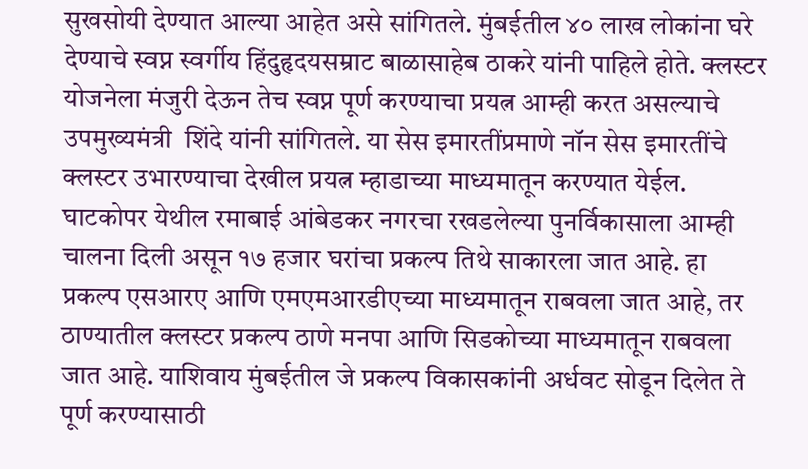सुखसोयी देण्यात आल्या आहेत असे सांगितले. मुंबईतील ४० लाख लोकांना घरे देण्याचे स्वप्न स्वर्गीय हिंदुहृदयसम्राट बाळासाहेब ठाकरे यांनी पाहिले होते. क्लस्टर योजनेला मंजुरी देऊन तेच स्वप्न पूर्ण करण्याचा प्रयत्न आम्ही करत असल्याचे उपमुख्यमंत्री  शिंदे यांनी सांगितले. या सेस इमारतींप्रमाणे नॉन सेस इमारतींचे क्लस्टर उभारण्याचा देखील प्रयत्न म्हाडाच्या माध्यमातून करण्यात येईल. घाटकोपर येथील रमाबाई आंबेडकर नगरचा रखडलेल्या पुनर्विकासाला आम्ही चालना दिली असून १७ हजार घरांचा प्रकल्प तिथे साकारला जात आहे. हा प्रकल्प एसआरए आणि एमएमआरडीएच्या माध्यमातून राबवला जात आहे, तर ठाण्यातील क्लस्टर प्रकल्प ठाणे मनपा आणि सिडकोच्या माध्यमातून राबवला जात आहे. याशिवाय मुंबईतील जे प्रकल्प विकासकांनी अर्धवट सोडून दिलेत ते पूर्ण करण्यासाठी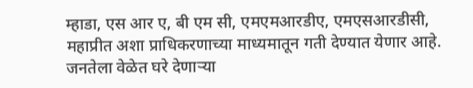म्हाडा, एस आर ए, बी एम सी, एमएमआरडीए, एमएसआरडीसी, महाप्रीत अशा प्राधिकरणाच्या माध्यमातून गती देण्यात येणार आहे. जनतेला वेळेत घरे देणाऱ्या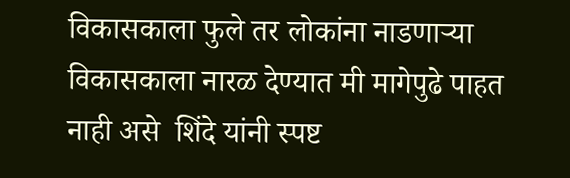विकासकाला फुले तर लोकांना नाडणाऱ्या विकासकाला नारळ देण्यात मी मागेपुढे पाहत नाही असे  शिंदे यांनी स्पष्ट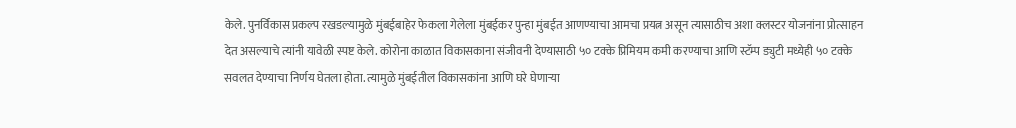केले. पुनर्विकास प्रकल्प रखडल्यामुळे मुंबईबाहेर फेकला गेलेला मुंबईकर पुन्हा मुंबईत आणण्याचा आमचा प्रयत्न असून त्यासाठीच अशा क्लस्टर योजनांना प्रोत्साहन देत असल्याचे त्यांनी यावेळी स्पष्ट केले. कोरोना काळात विकासकाना संजीवनी देण्यासाठी ५० टक्के प्रिमियम कमी करण्याचा आणि स्टॅम्प ड्युटी मध्येही ५० टक्के सवलत देण्याचा निर्णय घेतला होता. त्यामुळे मुंबईतील विकासकांना आणि घरे घेणाऱ्या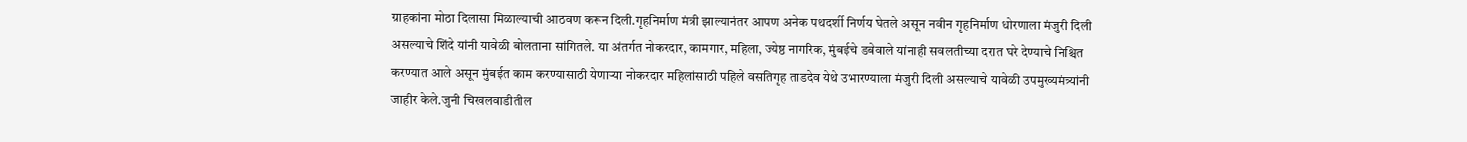ग्राहकांना मोठा दिलासा मिळाल्याची आठवण करून दिली.गृहनिर्माण मंत्री झाल्यानंतर आपण अनेक पथदर्शी निर्णय घेतले असून नवीन गृहनिर्माण धोरणाला मंजुरी दिली असल्याचे शिंदे यांनी यावेळी बोलताना सांगितले. या अंतर्गत नोकरदार, कामगार, महिला, ज्येष्ठ नागरिक, मुंबईचे डबेवाले यांनाही सवलतीच्या दरात घरे देण्याचे निश्चित करण्यात आले असून मुंबईत काम करण्यासाठी येणाऱ्या नोकरदार महिलांसाठी पहिले वसतिगृह ताडदेव येथे उभारण्याला मंजुरी दिली असल्याचे यावेळी उपमुख्यमंत्र्यांनी जाहीर केले.जुनी चिखलवाडीतील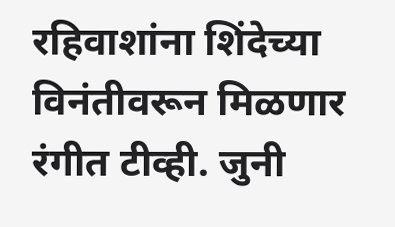रहिवाशांना शिंदेच्या विनंतीवरून मिळणार रंगीत टीव्ही. जुनी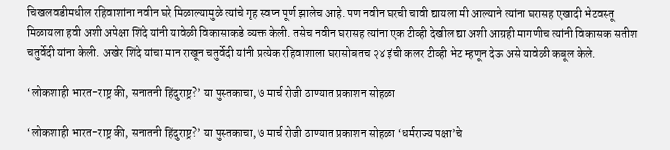चिखलवडीमधील रहिवाशांना नवीन घरे मिळाल्यामुळे त्यांचे गृह स्वप्न पूर्ण झालेच आहे. पण नवीन घरची चावी द्यायला मी आल्याने त्यांना घरासह एखादी भेटवस्तू मिळायला हवी अशी अपेक्षा शिंदे यांनी यावेळी विकासाकडे व्यक्त केली. तसेच नवीन घरासह त्यांना एक टीव्ही देखील द्या अशी आग्रही मागणीच त्यांनी विकासक सतीश चतुर्वेदी यांना केली. अखेर शिंदे यांचा मान राखून चतुर्वेदी यांनी प्रत्येक रहिवाशाला घरासोबतच २४ इंची कलर टीव्ही भेट म्हणून देऊ असे यावेळी कबूल केले.

‘लोकशाही भारत-राष्ट्र की, सनातनी हिंदुराष्ट्र?’ या पुस्तकाचा, ७ मार्च रोजी ठाण्यात प्रकाशन सोहळा

‘लोकशाही भारत-राष्ट्र की, सनातनी हिंदुराष्ट्र?’ या पुस्तकाचा, ७ मार्च रोजी ठाण्यात प्रकाशन सोहळा ‘धर्मराज्य पक्षा’चे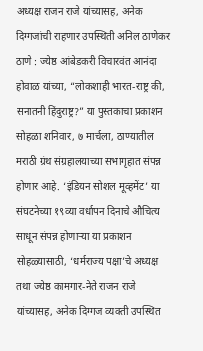अध्यक्ष राजन राजे यांच्यासह, अनेक दिग्गजांची राहणार उपस्थिती अनिल ठाणेकर ठाणे : ज्येष्ठ आंबेडकरी विचारवंत आनंदा होवाळ यांच्या, “लोकशाही भारत-राष्ट्र की, सनातनी हिंदुराष्ट्र?” या पुस्तकाचा प्रकाशन सोहळा शनिवार, ७ मार्चला, ठाण्यातील मराठी ग्रंथ संग्रहालयाच्या सभागृहात संपन्न होणार आहे. ‘इंडियन सोशल मूव्हमेंट’ या संघटनेच्या १९व्या वर्धापन दिनाचे औचित्य साधून संपन्न होणाऱ्या या प्रकाशन सोहळ्यासाठी, ‘धर्मराज्य पक्षा’चे अध्यक्ष तथा ज्येष्ठ कामगार-नेते राजन राजे यांच्यासह, अनेक दिग्गज व्यक्ती उपस्थित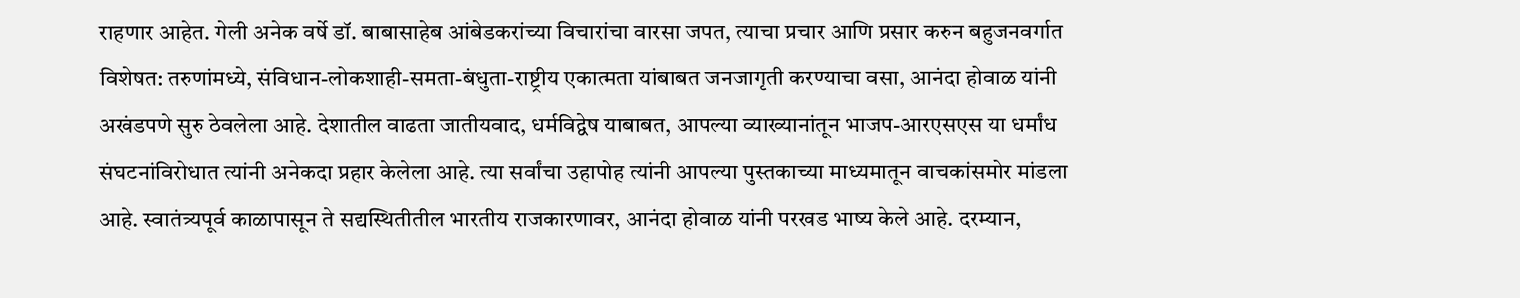राहणार आहेत. गेली अनेक वर्षे डॉ. बाबासाहेब आंबेडकरांच्या विचारांचा वारसा जपत, त्याचा प्रचार आणि प्रसार करुन बहुजनवर्गात विशेषत: तरुणांमध्ये, संविधान-लोकशाही-समता-बंधुता-राष्ट्रीय एकात्मता यांबाबत जनजागृती करण्याचा वसा, आनंदा होवाळ यांनी अखंडपणे सुरु ठेवलेला आहे. देशातील वाढता जातीयवाद, धर्मविद्वेष याबाबत, आपल्या व्याख्यानांतून भाजप-आरएसएस या धर्मांध संघटनांविरोधात त्यांनी अनेकदा प्रहार केलेला आहे. त्या सर्वांचा उहापोह त्यांनी आपल्या पुस्तकाच्या माध्यमातून वाचकांसमोर मांडला आहे. स्वातंत्र्यपूर्व काळापासून ते सद्यस्थितीतील भारतीय राजकारणावर, आनंदा होवाळ यांनी परखड भाष्य केले आहे. दरम्यान,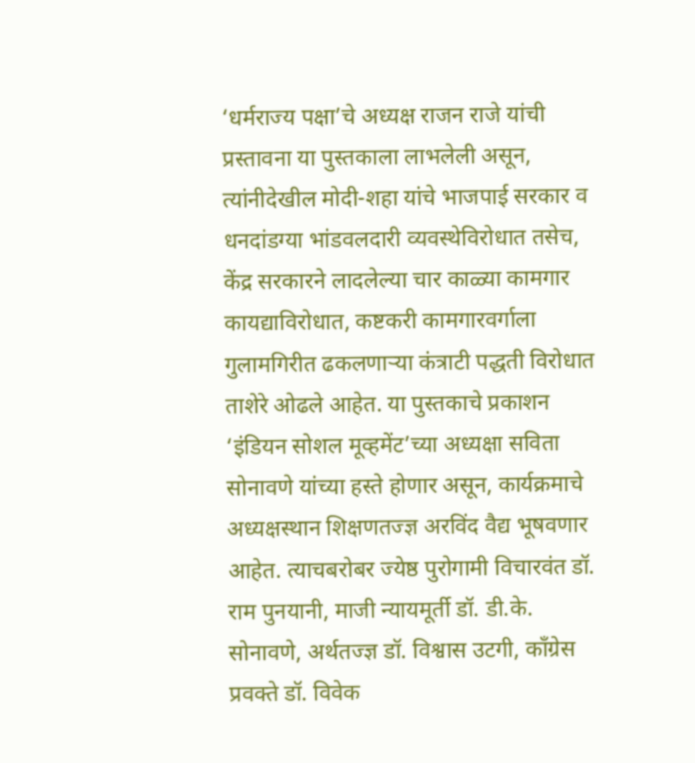‘धर्मराज्य पक्षा’चे अध्यक्ष राजन राजे यांची प्रस्तावना या पुस्तकाला लाभलेली असून, त्यांनीदेखील मोदी-शहा यांचे भाजपाई सरकार व धनदांडग्या भांडवलदारी व्यवस्थेविरोधात तसेच, केंद्र सरकारने लादलेल्या चार काळ्या कामगार कायद्याविरोधात, कष्टकरी कामगारवर्गाला गुलामगिरीत ढकलणाऱ्या कंत्राटी पद्धती विरोधात ताशेरे ओढले आहेत. या पुस्तकाचे प्रकाशन ‘इंडियन सोशल मूव्हमेंट’च्या अध्यक्षा सविता सोनावणे यांच्या हस्ते होणार असून, कार्यक्रमाचे अध्यक्षस्थान शिक्षणतज्ज्ञ अरविंद वैद्य भूषवणार आहेत. त्याचबरोबर ज्येष्ठ पुरोगामी विचारवंत डॉ. राम पुनयानी, माजी न्यायमूर्ती डॉ. डी.के. सोनावणे, अर्थतज्ज्ञ डॉ. विश्वास उटगी, काँग्रेस प्रवक्ते डॉ. विवेक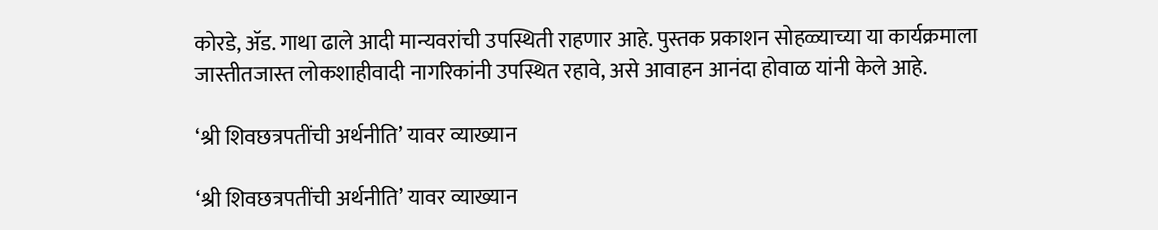कोरडे, ॲड. गाथा ढाले आदी मान्यवरांची उपस्थिती राहणार आहे. पुस्तक प्रकाशन सोहळ्याच्या या कार्यक्रमाला जास्तीतजास्त लोकशाहीवादी नागरिकांनी उपस्थित रहावे, असे आवाहन आनंदा होवाळ यांनी केले आहे.

‘श्री शिवछत्रपतींची अर्थनीति’ यावर व्याख्यान

‘श्री शिवछत्रपतींची अर्थनीति’ यावर व्याख्यान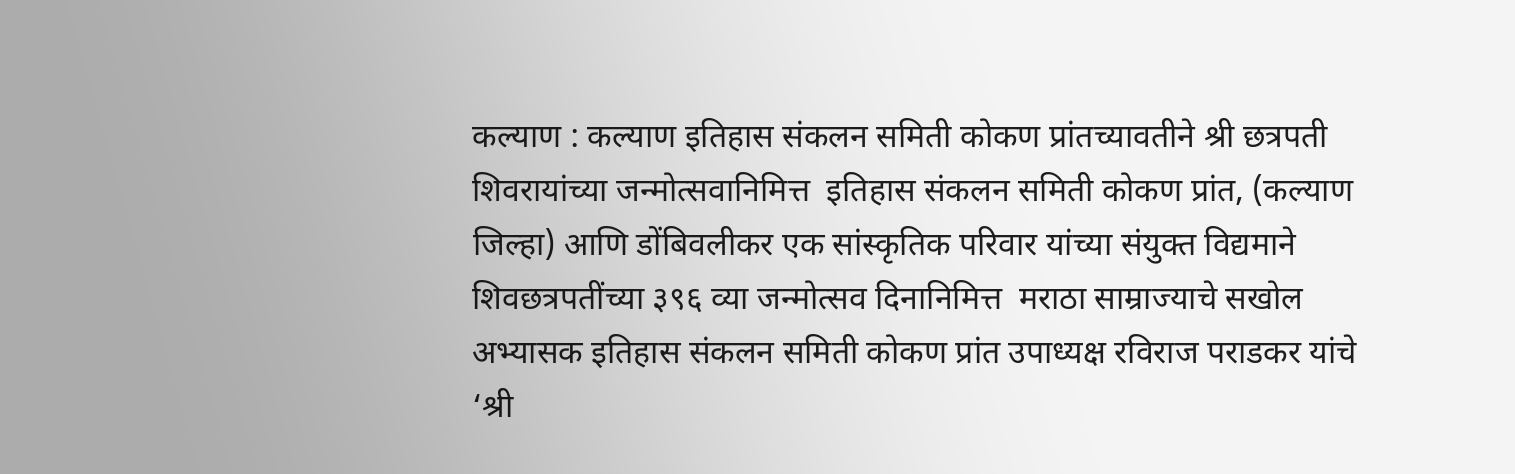कल्याण : कल्याण इतिहास संकलन समिती कोकण प्रांतच्यावतीने श्री छत्रपती शिवरायांच्या जन्मोत्सवानिमित्त  इतिहास संकलन समिती कोकण प्रांत, (कल्याण जिल्हा) आणि डोंबिवलीकर एक सांस्कृतिक परिवार यांच्या संयुक्त विद्यमाने शिवछत्रपतींच्या ३९६ व्या जन्मोत्सव दिनानिमित्त  मराठा साम्राज्याचे सखोल अभ्यासक इतिहास संकलन समिती कोकण प्रांत उपाध्यक्ष रविराज पराडकर यांचे ‘श्री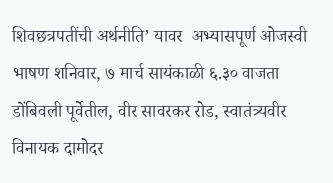शिवछत्रपतींची अर्थनीति’ यावर  अभ्यासपूर्ण ओजस्वी भाषण शनिवार, ७ मार्च सायंकाळी ६.३० वाजता डोंबिवली पूर्वेतील, वीर सावरकर रोड, स्वातंत्र्यवीर विनायक दामोदर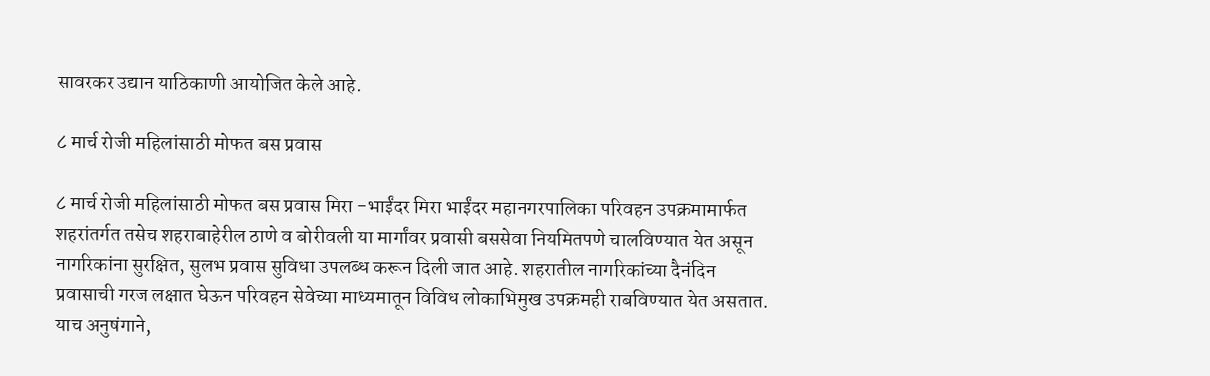सावरकर उद्यान याठिकाणी आयोजित केले आहे.

८ मार्च रोजी महिलांसाठी मोफत बस प्रवास

८ मार्च रोजी महिलांसाठी मोफत बस प्रवास मिरा -भाईंदर मिरा भाईंदर महानगरपालिका परिवहन उपक्रमामार्फत शहरांतर्गत तसेच शहराबाहेरील ठाणे व बोरीवली या मार्गांवर प्रवासी बससेवा नियमितपणे चालविण्यात येत असून नागरिकांना सुरक्षित, सुलभ प्रवास सुविधा उपलब्ध करून दिली जात आहे. शहरातील नागरिकांच्या दैनंदिन प्रवासाची गरज लक्षात घेऊन परिवहन सेवेच्या माध्यमातून विविध लोकाभिमुख उपक्रमही राबविण्यात येत असतात. याच अनुषंगाने,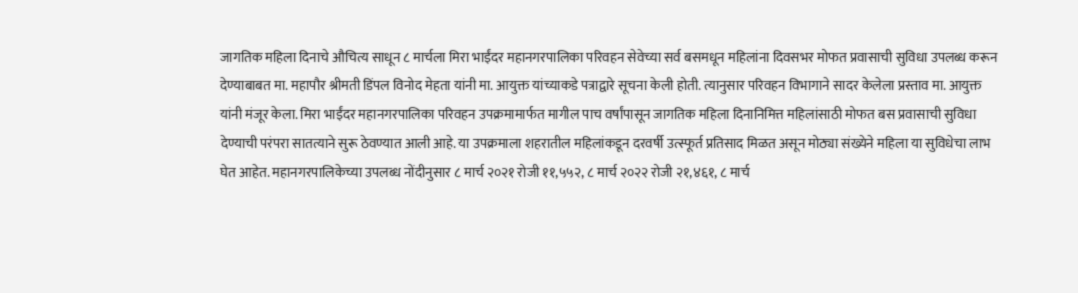जागतिक महिला दिनाचे औचित्य साधून ८ मार्चला मिरा भाईंदर महानगरपालिका परिवहन सेवेच्या सर्व बसमधून महिलांना दिवसभर मोफत प्रवासाची सुविधा उपलब्ध करून देण्याबाबत मा. महापौर श्रीमती डिंपल विनोद मेहता यांनी मा. आयुक्त यांच्याकडे पत्राद्वारे सूचना केली होती. त्यानुसार परिवहन विभागाने सादर केलेला प्रस्ताव मा. आयुक्त यांनी मंजूर केला. मिरा भाईंदर महानगरपालिका परिवहन उपक्रमामार्फत मागील पाच वर्षांपासून जागतिक महिला दिनानिमित्त महिलांसाठी मोफत बस प्रवासाची सुविधा देण्याची परंपरा सातत्याने सुरू ठेवण्यात आली आहे. या उपक्रमाला शहरातील महिलांकडून दरवर्षी उत्स्फूर्त प्रतिसाद मिळत असून मोठ्या संख्येने महिला या सुविधेचा लाभ घेत आहेत. महानगरपालिकेच्या उपलब्ध नोंदीनुसार ८ मार्च २०२१ रोजी ११,५५२, ८ मार्च २०२२ रोजी २१,४६१, ८ मार्च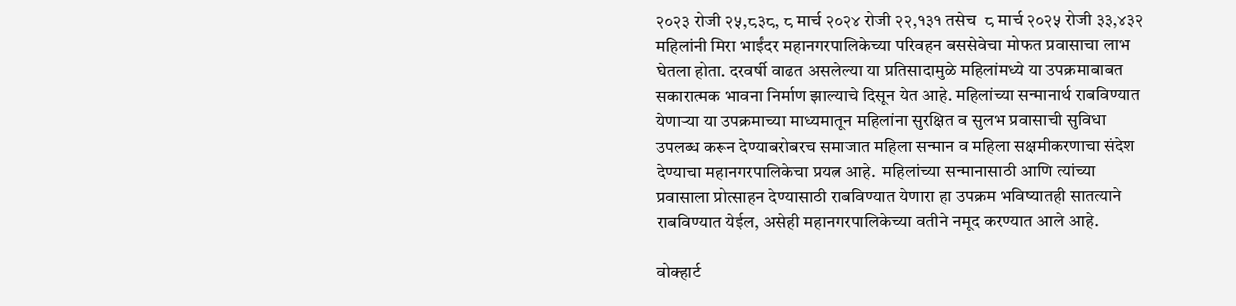२०२३ रोजी २५,८३८, ८ मार्च २०२४ रोजी २२,१३१ तसेच  ८ मार्च २०२५ रोजी ३३,४३२ महिलांनी मिरा भाईंदर महानगरपालिकेच्या परिवहन बससेवेचा मोफत प्रवासाचा लाभ घेतला होता. दरवर्षी वाढत असलेल्या या प्रतिसादामुळे महिलांमध्ये या उपक्रमाबाबत सकारात्मक भावना निर्माण झाल्याचे दिसून येत आहे. महिलांच्या सन्मानार्थ राबविण्यात येणाऱ्या या उपक्रमाच्या माध्यमातून महिलांना सुरक्षित व सुलभ प्रवासाची सुविधा उपलब्ध करून देण्याबरोबरच समाजात महिला सन्मान व महिला सक्षमीकरणाचा संदेश देण्याचा महानगरपालिकेचा प्रयत्न आहे.  महिलांच्या सन्मानासाठी आणि त्यांच्या प्रवासाला प्रोत्साहन देण्यासाठी राबविण्यात येणारा हा उपक्रम भविष्यातही सातत्याने राबविण्यात येईल, असेही महानगरपालिकेच्या वतीने नमूद करण्यात आले आहे.

वोक्हार्ट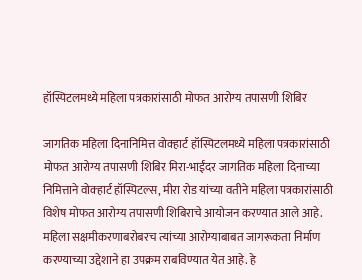हॉस्पिटलमध्ये महिला पत्रकारांसाठी मोफत आरोग्य तपासणी शिबिर

जागतिक महिला दिनानिमित्त वोक्हार्ट हॉस्पिटलमध्ये महिला पत्रकारांसाठी मोफत आरोग्य तपासणी शिबिर मिरा-भाईंदर जागतिक महिला दिनाच्या निमित्ताने वोक्हार्ट हॉस्पिटल्स, मीरा रोड यांच्या वतीने महिला पत्रकारांसाठी विशेष मोफत आरोग्य तपासणी शिबिराचे आयोजन करण्यात आले आहे. महिला सक्षमीकरणाबरोबरच त्यांच्या आरोग्याबाबत जागरूकता निर्माण करण्याच्या उद्देशाने हा उपक्रम राबविण्यात येत आहे. हे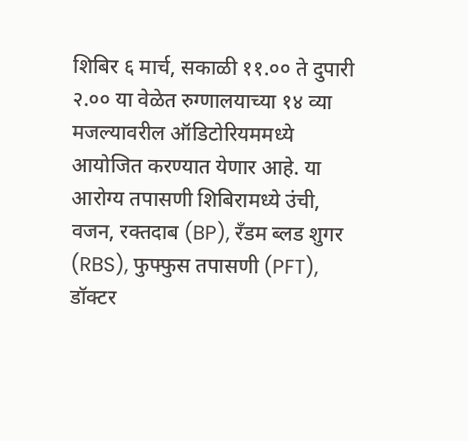शिबिर ६ मार्च, सकाळी ११.०० ते दुपारी २.०० या वेळेत रुग्णालयाच्या १४ व्या मजल्यावरील ऑडिटोरियममध्ये आयोजित करण्यात येणार आहे. या आरोग्य तपासणी शिबिरामध्ये उंची, वजन, रक्तदाब (BP), रँडम ब्लड शुगर (RBS), फुफ्फुस तपासणी (PFT), डॉक्टर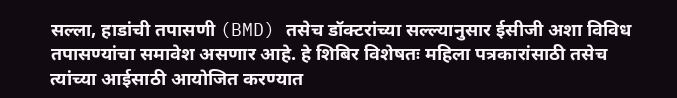सल्ला, हाडांची तपासणी (BMD) तसेच डॉक्टरांच्या सल्ल्यानुसार ईसीजी अशा विविध तपासण्यांचा समावेश असणार आहे. हे शिबिर विशेषतः महिला पत्रकारांसाठी तसेच त्यांच्या आईसाठी आयोजित करण्यात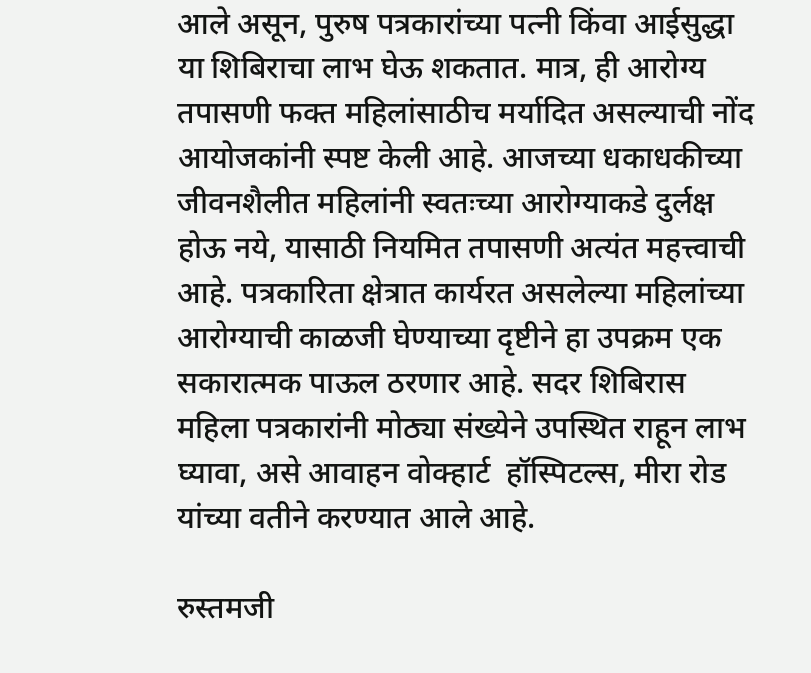आले असून, पुरुष पत्रकारांच्या पत्नी किंवा आईसुद्धा या शिबिराचा लाभ घेऊ शकतात. मात्र, ही आरोग्य तपासणी फक्त महिलांसाठीच मर्यादित असल्याची नोंद आयोजकांनी स्पष्ट केली आहे. आजच्या धकाधकीच्या जीवनशैलीत महिलांनी स्वतःच्या आरोग्याकडे दुर्लक्ष होऊ नये, यासाठी नियमित तपासणी अत्यंत महत्त्वाची आहे. पत्रकारिता क्षेत्रात कार्यरत असलेल्या महिलांच्या आरोग्याची काळजी घेण्याच्या दृष्टीने हा उपक्रम एक सकारात्मक पाऊल ठरणार आहे. सदर शिबिरास महिला पत्रकारांनी मोठ्या संख्येने उपस्थित राहून लाभ घ्यावा, असे आवाहन वोक्हार्ट  हॉस्पिटल्स, मीरा रोड यांच्या वतीने करण्यात आले आहे.

रुस्तमजी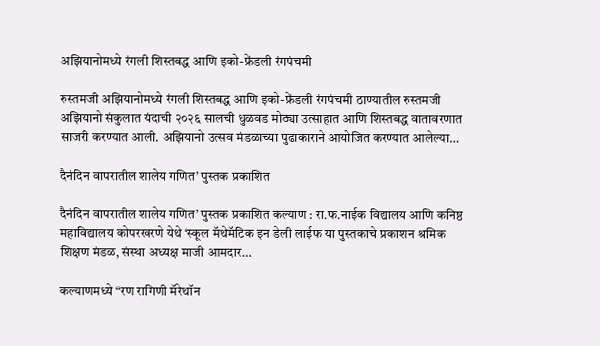अझियानोमध्ये रंगली शिस्तबद्ध आणि इको-फ्रेंडली रंगपंचमी

रुस्तमजी अझियानोमध्ये रंगली शिस्तबद्ध आणि इको-फ्रेंडली रंगपंचमी ठाण्यातील रुस्तमजी अझियानो संकुलात यंदाची २०२६ सालची धुळवड मोठ्या उत्साहात आणि शिस्तबद्ध वातावरणात साजरी करण्यात आली. अझियानो उत्सव मंडळाच्या पुढाकाराने आयोजित करण्यात आलेल्या…

दैनंदिन वापरातील शालेय गणित’ पुस्तक प्रकाशित

दैनंदिन वापरातील शालेय गणित’ पुस्तक प्रकाशित कल्याण : रा.फ.नाईक विद्यालय आणि कनिष्ठ महाविद्यालय कोपरखरणे येथे ‘स्कूल मॅथेमॅटिक इन डेली लाईफ या पुस्तकाचे प्रकाशन श्रमिक शिक्षण मंडळ, संस्था अध्यक्ष माजी आमदार…

कल्याणमध्ये “रण रागिणी मॅरेथॉन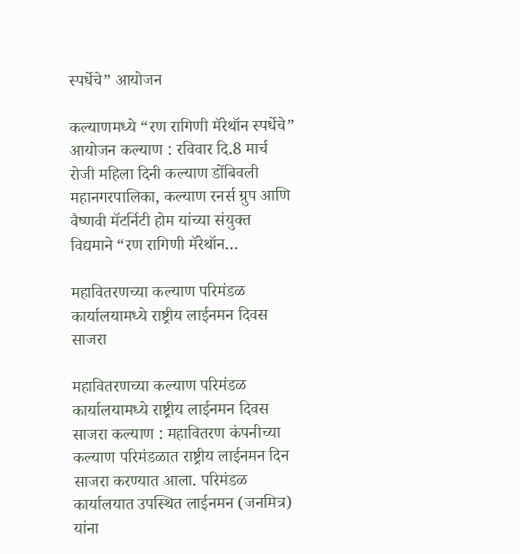स्पर्धेचे” आयोजन

कल्याणमध्ये “रण रागिणी मॅरेथॉन स्पर्धेचे” आयोजन कल्याण : रविवार दि.8 मार्च रोजी महिला दिनी कल्याण डोंबिवली महानगरपालिका, कल्याण रनर्स ग्रुप आणि वैष्णवी मॅटर्निटी होम यांच्या संयुक्त विद्यमाने “रण रागिणी मॅरेथॉन…

महावितरणच्या कल्याण परिमंडळ कार्यालयामध्ये राष्ट्रीय लाईनमन दिवस साजरा

महावितरणच्या कल्याण परिमंडळ कार्यालयामध्ये राष्ट्रीय लाईनमन दिवस साजरा कल्याण : महावितरण कंपनीच्या कल्याण परिमंडळात राष्ट्रीय लाईनमन दिन साजरा करण्यात आला. परिमंडळ कार्यालयात उपस्थित लाईनमन (जनमित्र) यांना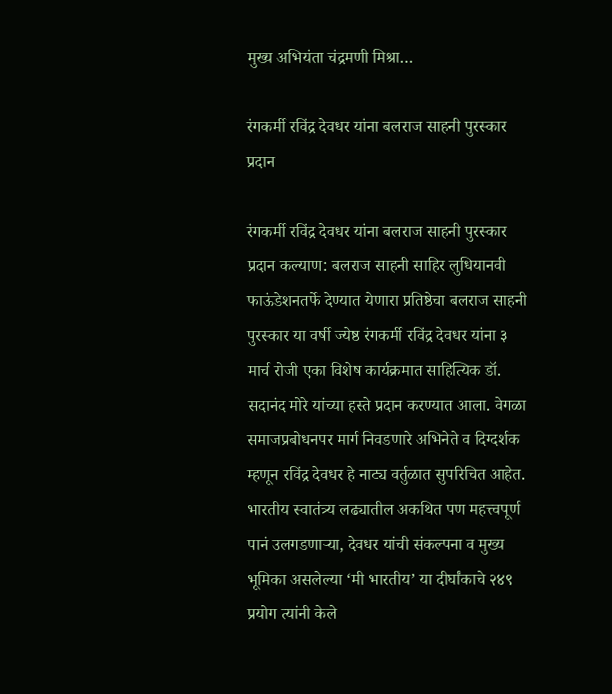मुख्य अभियंता चंद्रमणी मिश्रा…

रंगकर्मी रविंद्र देवधर यांना बलराज साहनी पुरस्कार प्रदान

रंगकर्मी रविंद्र देवधर यांना बलराज साहनी पुरस्कार प्रदान कल्याण: बलराज साहनी साहिर लुधियानवी फाऊंडेशनतर्फे देण्यात येणारा प्रतिष्ठेचा बलराज साहनी पुरस्कार या वर्षी ज्येष्ठ रंगकर्मी रविंद्र देवधर यांना ३ मार्च रोजी एका विशेष कार्यक्रमात साहित्यिक डॉ. सदानंद मोरे यांच्या हस्ते प्रदान करण्यात आला. वेगळा समाजप्रबोधनपर मार्ग निवडणारे अभिनेते व दिग्दर्शक म्हणून रविंद्र देवधर हे नाट्य वर्तुळात सुपरिचित आहेत. भारतीय स्वातंत्र्य लढ्यातील अकथित पण महत्त्वपूर्ण पानं उलगडणाऱ्या, देवधर यांची संकल्पना व मुख्य भूमिका असलेल्या ‘मी भारतीय’ या दीर्घांकाचे २४९ प्रयोग त्यांनी केले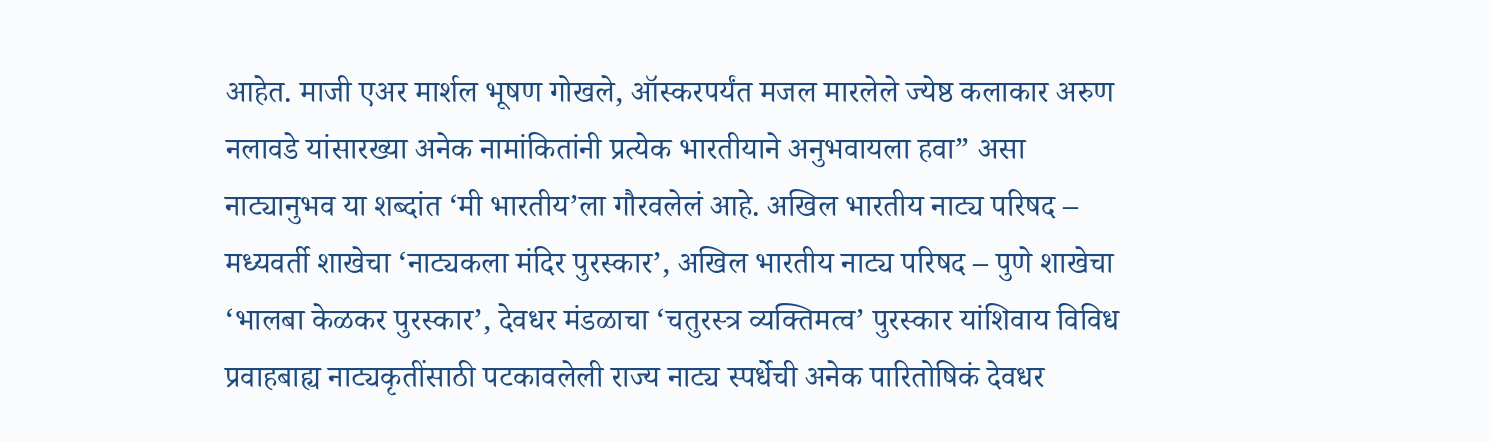आहेत. माजी एअर मार्शल भूषण गोखले, ऑस्करपर्यंत मजल मारलेले ज्येष्ठ कलाकार अरुण नलावडे यांसारख्या अनेक नामांकितांनी प्रत्येक भारतीयाने अनुभवायला हवा” असा नाट्यानुभव या शब्दांत ‘मी भारतीय’ला गौरवलेलं आहे. अखिल भारतीय नाट्य परिषद – मध्यवर्ती शाखेचा ‘नाट्यकला मंदिर पुरस्कार’, अखिल भारतीय नाट्य परिषद – पुणे शाखेचा ‘भालबा केळकर पुरस्कार’, देवधर मंडळाचा ‘चतुरस्त्र व्यक्तिमत्व’ पुरस्कार यांशिवाय विविध प्रवाहबाह्य नाट्यकृतींसाठी पटकावलेली राज्य नाट्य स्पर्धेची अनेक पारितोषिकं देवधर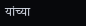यांच्या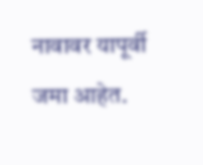नावावर यापूर्वी जमा आहेत.